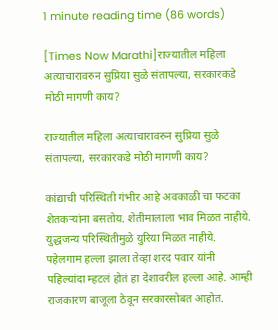1 minute reading time (86 words)

[Times Now Marathi]राज्यातील महिला अत्याचारावरुन सुप्रिया सुळे संतापल्या, सरकारकडे मोठी मागणी काय?

राज्यातील महिला अत्याचारावरुन सुप्रिया सुळे संतापल्या, सरकारकडे मोठी मागणी काय?

कांद्याची परिस्थिती गंभीर आहे अवकाळी चा फटका शेतकऱ्यांना बसतोय. शेतीमालाला भाव मिळत नाहीये. युद्धजन्य परिस्थितीमुळे युरिया मिळत नाहीये. पहेलगाम हल्ला झाला तेव्हा शरद पवार यांनी पहिल्यांदा म्हटलं होतं हा देशावरील हल्ला आहे. आम्ही राजकारण बाजूला ठेवून सरकारसोबत आहोत.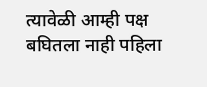त्यावेळी आम्ही पक्ष बघितला नाही पहिला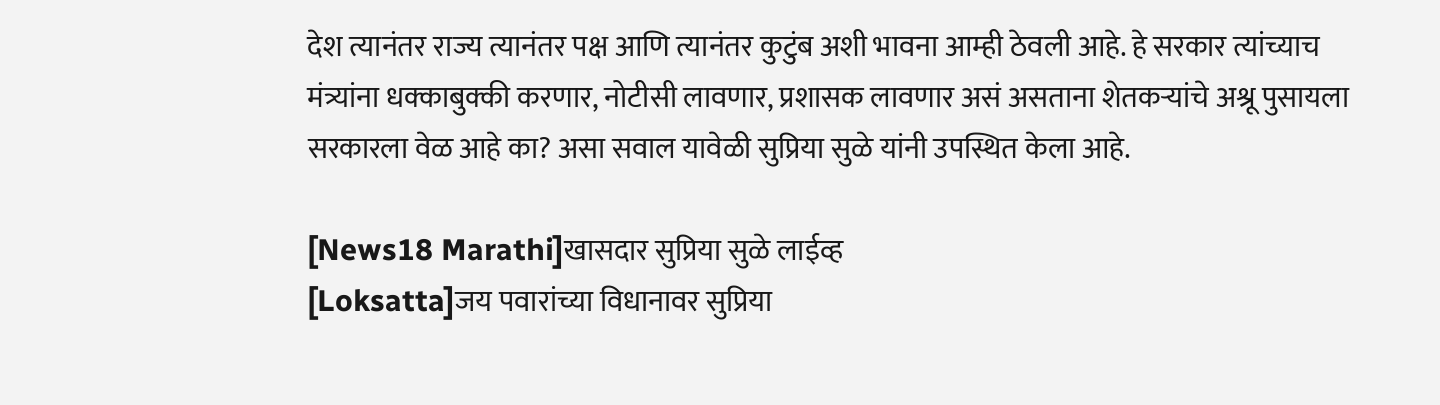देश त्यानंतर राज्य त्यानंतर पक्ष आणि त्यानंतर कुटुंब अशी भावना आम्ही ठेवली आहे. हे सरकार त्यांच्याच मंत्र्यांना धक्काबुक्की करणार, नोटीसी लावणार, प्रशासक लावणार असं असताना शेतकऱ्यांचे अश्रू पुसायला सरकारला वेळ आहे का? असा सवाल यावेळी सुप्रिया सुळे यांनी उपस्थित केला आहे.

[News18 Marathi]खासदार सुप्रिया सुळे लाईव्ह
[Loksatta]जय पवारांच्या विधानावर सुप्रिया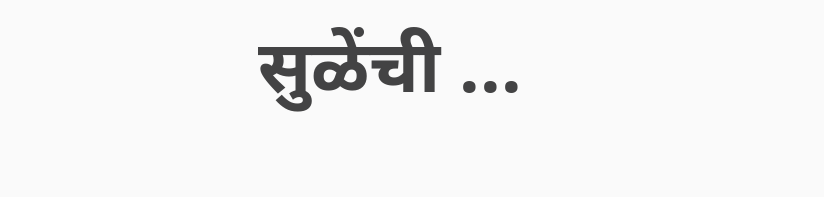सुळेंची ...